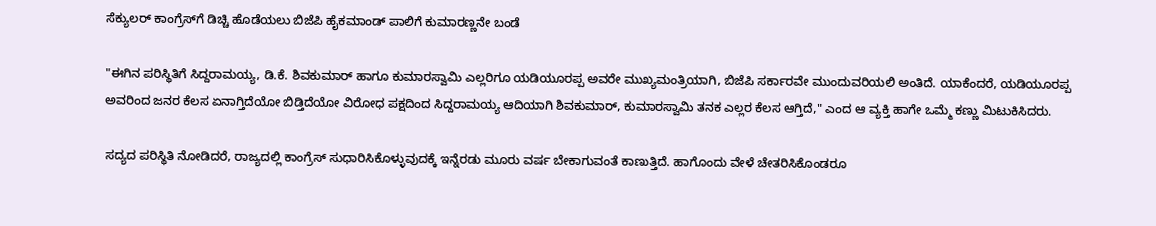ಸೆಕ್ಯುಲರ್ ಕಾಂಗ್ರೆಸ್‌ಗೆ ಡಿಚ್ಚಿ ಹೊಡೆಯಲು ಬಿಜೆಪಿ ಹೈಕಮಾಂಡ್ ಪಾಲಿಗೆ ಕುಮಾರಣ್ಣನೇ ಬಂಡೆ

"ಈಗಿನ ಪರಿಸ್ಥಿತಿಗೆ ಸಿದ್ದರಾಮಯ್ಯ, ಡಿ.ಕೆ. ಶಿವಕುಮಾರ್ ಹಾಗೂ ಕುಮಾರಸ್ವಾಮಿ ಎಲ್ಲರಿಗೂ ಯಡಿಯೂರಪ್ಪ ಅವರೇ ಮುಖ್ಯಮಂತ್ರಿಯಾಗಿ, ಬಿಜೆಪಿ ಸರ್ಕಾರವೇ ಮುಂದುವರಿಯಲಿ ಅಂತಿದೆ. ಯಾಕೆಂದರೆ, ಯಡಿಯೂರಪ್ಪ ಅವರಿಂದ ಜನರ ಕೆಲಸ ಏನಾಗ್ತಿದೆಯೋ ಬಿಡ್ತಿದೆಯೋ ವಿರೋಧ ಪಕ್ಷದಿಂದ ಸಿದ್ದರಾಮಯ್ಯ ಆದಿಯಾಗಿ ಶಿವಕುಮಾರ್, ಕುಮಾರಸ್ವಾಮಿ ತನಕ ಎಲ್ಲರ ಕೆಲಸ ಆಗ್ತಿದೆ," ಎಂದ ಆ ವ್ಯಕ್ತಿ ಹಾಗೇ ಒಮ್ಮೆ ಕಣ್ಣು ಮಿಟುಕಿಸಿದರು.

ಸದ್ಯದ ಪರಿಸ್ಥಿತಿ ನೋಡಿದರೆ, ರಾಜ್ಯದಲ್ಲಿ ಕಾಂಗ್ರೆಸ್ ಸುಧಾರಿಸಿಕೊಳ್ಳುವುದಕ್ಕೆ ಇನ್ನೆರಡು ಮೂರು ವರ್ಷ ಬೇಕಾಗುವಂತೆ ಕಾಣುತ್ತಿದೆ. ಹಾಗೊಂದು ವೇಳೆ ಚೇತರಿಸಿಕೊಂಡರೂ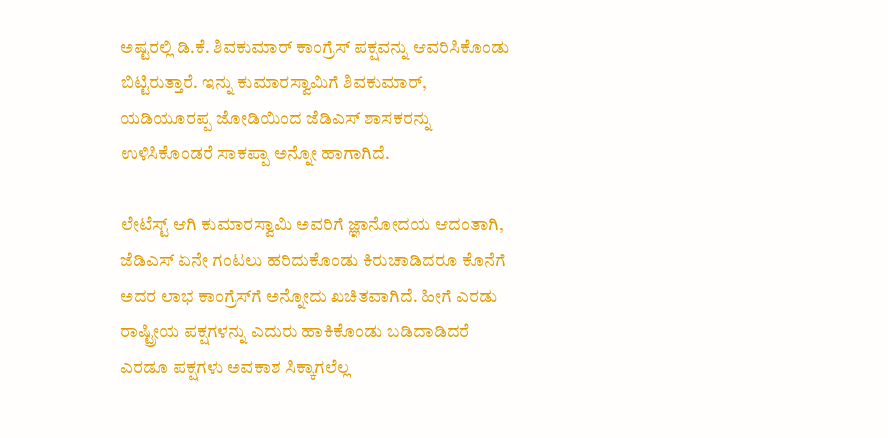ಅಷ್ಟರಲ್ಲಿ ಡಿ.ಕೆ. ಶಿವಕುಮಾರ್ ಕಾಂಗ್ರೆಸ್ ಪಕ್ಷವನ್ನು ಆವರಿಸಿಕೊಂಡು ಬಿಟ್ಟಿರುತ್ತಾರೆ. ಇನ್ನು ಕುಮಾರಸ್ವಾಮಿಗೆ ಶಿವಕುಮಾರ್, ಯಡಿಯೂರಪ್ಪ ಜೋಡಿಯಿಂದ ಜೆಡಿಎಸ್ ಶಾಸಕರನ್ನು ಉಳಿಸಿಕೊಂಡರೆ ಸಾಕಪ್ಪಾ ಅನ್ನೋ ಹಾಗಾಗಿದೆ.

ಲೇಟೆಸ್ಟ್ ಆಗಿ ಕುಮಾರಸ್ವಾಮಿ ಅವರಿಗೆ ಜ್ಞಾನೋದಯ ಆದಂತಾಗಿ, ಜೆಡಿಎಸ್ ಏನೇ ಗಂಟಲು ಹರಿದುಕೊಂಡು ಕಿರುಚಾಡಿದರೂ ಕೊನೆಗೆ ಅದರ ಲಾಭ ಕಾಂಗ್ರೆಸ್‌ಗೆ ಅನ್ನೋದು ಖಚಿತವಾಗಿದೆ. ಹೀಗೆ ಎರಡು ರಾಷ್ಟ್ರೀಯ ಪಕ್ಷಗಳನ್ನು ಎದುರು ಹಾಕಿಕೊಂಡು ಬಡಿದಾಡಿದರೆ ಎರಡೂ ಪಕ್ಷಗಳು ಅವಕಾಶ ಸಿಕ್ಕಾಗಲೆಲ್ಲ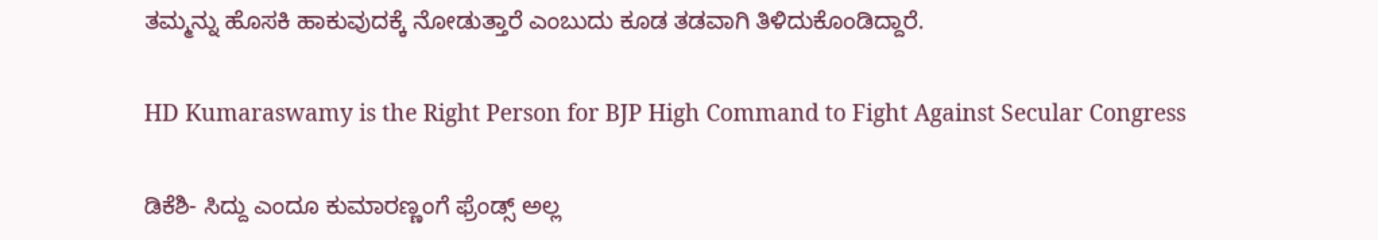ತಮ್ಮನ್ನು ಹೊಸಕಿ ಹಾಕುವುದಕ್ಕೆ ನೋಡುತ್ತಾರೆ ಎಂಬುದು ಕೂಡ ತಡವಾಗಿ ತಿಳಿದುಕೊಂಡಿದ್ದಾರೆ.

HD Kumaraswamy is the Right Person for BJP High Command to Fight Against Secular Congress

ಡಿಕೆಶಿ- ಸಿದ್ದು ಎಂದೂ ಕುಮಾರಣ್ಣಂಗೆ ಫ್ರೆಂಡ್ಸ್ ಅಲ್ಲ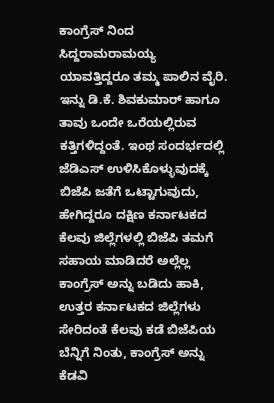ಕಾಂಗ್ರೆಸ್ ನಿಂದ ಸಿದ್ದರಾಮರಾಮಯ್ಯ ಯಾವತ್ತಿದ್ದರೂ ತಮ್ಮ ಪಾಲಿನ ವೈರಿ. ಇನ್ನು ಡಿ.ಕೆ. ಶಿವಕುಮಾರ್ ಹಾಗೂ ತಾವು ಒಂದೇ ಒರೆಯಲ್ಲಿರುವ ಕತ್ತಿಗಳಿದ್ದಂತೆ. ಇಂಥ ಸಂದರ್ಭದಲ್ಲಿ ಜೆಡಿಎಸ್ ಉಳಿಸಿಕೊಳ್ಳುವುದಕ್ಕೆ ಬಿಜೆಪಿ ಜತೆಗೆ ಒಟ್ಟಾಗುವುದು, ಹೇಗಿದ್ದರೂ ದಕ್ಷಿಣ ಕರ್ನಾಟಕದ ಕೆಲವು ಜಿಲ್ಲೆಗಳಲ್ಲಿ ಬಿಜೆಪಿ ತಮಗೆ ಸಹಾಯ ಮಾಡಿದರೆ ಅಲ್ಲೆಲ್ಲ ಕಾಂಗ್ರೆಸ್ ಅನ್ನು ಬಡಿದು ಹಾಕಿ, ಉತ್ತರ ಕರ್ನಾಟಕದ ಜಿಲ್ಲೆಗಳು ಸೇರಿದಂತೆ ಕೆಲವು ಕಡೆ ಬಿಜೆಪಿಯ ಬೆನ್ನಿಗೆ ನಿಂತು, ಕಾಂಗ್ರೆಸ್ ಅನ್ನು ಕೆಡವಿ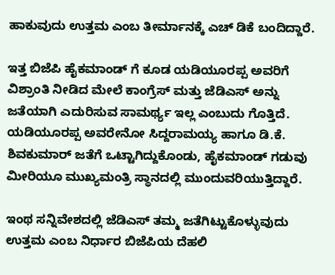ಹಾಕುವುದು ಉತ್ತಮ ಎಂಬ ತೀರ್ಮಾನಕ್ಕೆ ಎಚ್ ಡಿಕೆ ಬಂದಿದ್ದಾರೆ.

ಇತ್ತ ಬಿಜೆಪಿ ಹೈಕಮಾಂಡ್ ಗೆ ಕೂಡ ಯಡಿಯೂರಪ್ಪ ಅವರಿಗೆ ವಿಶ್ರಾಂತಿ ನೀಡಿದ ಮೇಲೆ ಕಾಂಗ್ರೆಸ್ ಮತ್ತು ಜೆಡಿಎಸ್ ಅನ್ನು ಜತೆಯಾಗಿ ಎದುರಿಸುವ ಸಾಮರ್ಥ್ಯ ಇಲ್ಲ ಎಂಬುದು ಗೊತ್ತಿದೆ. ಯಡಿಯೂರಪ್ಪ ಅವರೇನೋ ಸಿದ್ದರಾಮಯ್ಯ ಹಾಗೂ ಡಿ.ಕೆ. ಶಿವಕುಮಾರ್ ಜತೆಗೆ ಒಟ್ಟಾಗಿದ್ದುಕೊಂಡು, ಹೈಕಮಾಂಡ್ ಗಡುವು ಮೀರಿಯೂ ಮುಖ್ಯಮಂತ್ರಿ ಸ್ಥಾನದಲ್ಲಿ ಮುಂದುವರಿಯುತ್ತಿದ್ದಾರೆ.

ಇಂಥ ಸನ್ನಿವೇಶದಲ್ಲಿ ಜೆಡಿಎಸ್ ತಮ್ಮ ಜತೆಗಿಟ್ಟುಕೊಳ್ಳುವುದು ಉತ್ತಮ ಎಂಬ ನಿರ್ಧಾರ ಬಿಜೆಪಿಯ ದೆಹಲಿ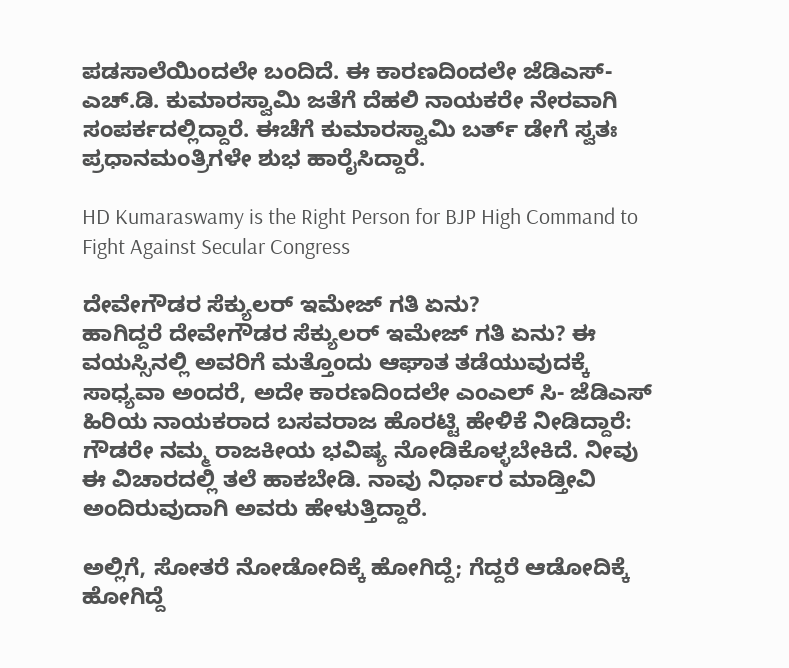ಪಡಸಾಲೆಯಿಂದಲೇ ಬಂದಿದೆ. ಈ ಕಾರಣದಿಂದಲೇ ಜೆಡಿಎಸ್- ಎಚ್.ಡಿ. ಕುಮಾರಸ್ವಾಮಿ ಜತೆಗೆ ದೆಹಲಿ ನಾಯಕರೇ ನೇರವಾಗಿ ಸಂಪರ್ಕದಲ್ಲಿದ್ದಾರೆ. ಈಚೆಗೆ ಕುಮಾರಸ್ವಾಮಿ ಬರ್ತ್ ಡೇಗೆ ಸ್ವತಃ ಪ್ರಧಾನಮಂತ್ರಿಗಳೇ ಶುಭ ಹಾರೈಸಿದ್ದಾರೆ.

HD Kumaraswamy is the Right Person for BJP High Command to Fight Against Secular Congress

ದೇವೇಗೌಡರ ಸೆಕ್ಯುಲರ್ ಇಮೇಜ್ ಗತಿ ಏನು?
ಹಾಗಿದ್ದರೆ ದೇವೇಗೌಡರ ಸೆಕ್ಯುಲರ್ ಇಮೇಜ್ ಗತಿ ಏನು? ಈ ವಯಸ್ಸಿನಲ್ಲಿ ಅವರಿಗೆ ಮತ್ತೊಂದು ಆಘಾತ ತಡೆಯುವುದಕ್ಕೆ ಸಾಧ್ಯವಾ ಅಂದರೆ, ಅದೇ ಕಾರಣದಿಂದಲೇ ಎಂಎಲ್ ಸಿ- ಜೆಡಿಎಸ್ ಹಿರಿಯ ನಾಯಕರಾದ ಬಸವರಾಜ ಹೊರಟ್ಟಿ ಹೇಳಿಕೆ ನೀಡಿದ್ದಾರೆ: ಗೌಡರೇ ನಮ್ಮ ರಾಜಕೀಯ ಭವಿಷ್ಯ ನೋಡಿಕೊಳ್ಳಬೇಕಿದೆ. ನೀವು ಈ ವಿಚಾರದಲ್ಲಿ ತಲೆ ಹಾಕಬೇಡಿ. ನಾವು ನಿರ್ಧಾರ ಮಾಡ್ತೀವಿ ಅಂದಿರುವುದಾಗಿ ಅವರು ಹೇಳುತ್ತಿದ್ದಾರೆ.

ಅಲ್ಲಿಗೆ, ಸೋತರೆ ನೋಡೋದಿಕ್ಕೆ ಹೋಗಿದ್ದೆ; ಗೆದ್ದರೆ ಆಡೋದಿಕ್ಕೆ ಹೋಗಿದ್ದೆ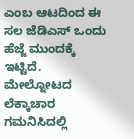ಎಂಬ ಆಟದಿಂದ ಈ ಸಲ ಜೆಡಿಎಸ್ ಒಂದು ಹೆಜ್ಜೆ ಮುಂದಕ್ಕೆ ಇಟ್ಟಿದೆ. ಮೇಲ್ನೋಟದ ಲೆಕ್ಕಾಚಾರ ಗಮನಿಸಿದಲ್ಲಿ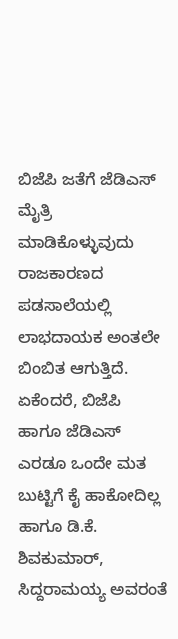ಬಿಜೆಪಿ ಜತೆಗೆ ಜೆಡಿಎಸ್ ಮೈತ್ರಿ ಮಾಡಿಕೊಳ್ಳುವುದು ರಾಜಕಾರಣದ ಪಡಸಾಲೆಯಲ್ಲಿ ಲಾಭದಾಯಕ ಅಂತಲೇ ಬಿಂಬಿತ ಆಗುತ್ತಿದೆ. ಏಕೆಂದರೆ, ಬಿಜೆಪಿ ಹಾಗೂ ಜೆಡಿಎಸ್ ಎರಡೂ ಒಂದೇ ಮತ ಬುಟ್ಟಿಗೆ ಕೈ ಹಾಕೋದಿಲ್ಲ ಹಾಗೂ ಡಿ.ಕೆ. ಶಿವಕುಮಾರ್, ಸಿದ್ದರಾಮಯ್ಯ ಅವರಂತೆ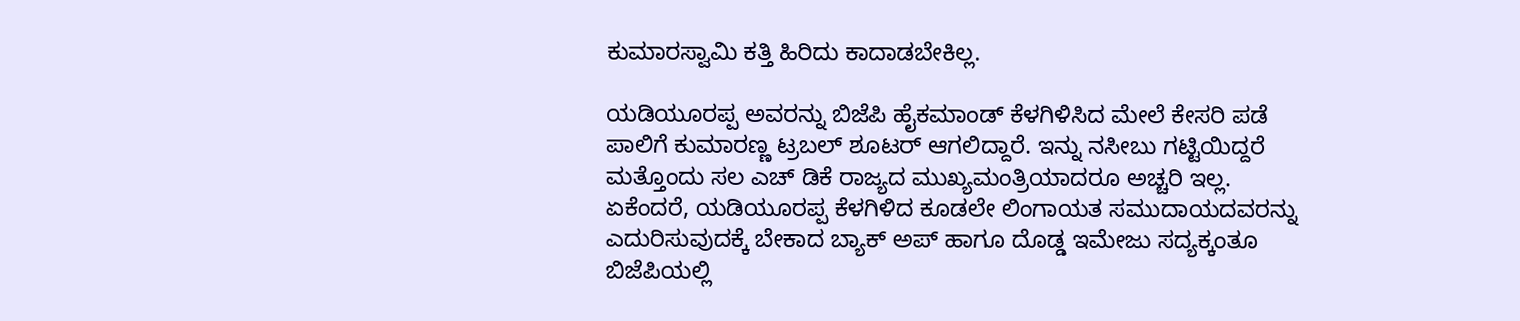ಕುಮಾರಸ್ವಾಮಿ ಕತ್ತಿ ಹಿರಿದು ಕಾದಾಡಬೇಕಿಲ್ಲ.

ಯಡಿಯೂರಪ್ಪ ಅವರನ್ನು ಬಿಜೆಪಿ ಹೈಕಮಾಂಡ್ ಕೆಳಗಿಳಿಸಿದ ಮೇಲೆ ಕೇಸರಿ ಪಡೆ ಪಾಲಿಗೆ ಕುಮಾರಣ್ಣ ಟ್ರಬಲ್ ಶೂಟರ್ ಆಗಲಿದ್ದಾರೆ. ಇನ್ನು ನಸೀಬು ಗಟ್ಟಿಯಿದ್ದರೆ ಮತ್ತೊಂದು ಸಲ ಎಚ್ ಡಿಕೆ ರಾಜ್ಯದ ಮುಖ್ಯಮಂತ್ರಿಯಾದರೂ ಅಚ್ಚರಿ ಇಲ್ಲ. ಏಕೆಂದರೆ, ಯಡಿಯೂರಪ್ಪ ಕೆಳಗಿಳಿದ ಕೂಡಲೇ ಲಿಂಗಾಯತ ಸಮುದಾಯದವರನ್ನು ಎದುರಿಸುವುದಕ್ಕೆ ಬೇಕಾದ ಬ್ಯಾಕ್ ಅಪ್ ಹಾಗೂ ದೊಡ್ಡ ಇಮೇಜು ಸದ್ಯಕ್ಕಂತೂ ಬಿಜೆಪಿಯಲ್ಲಿ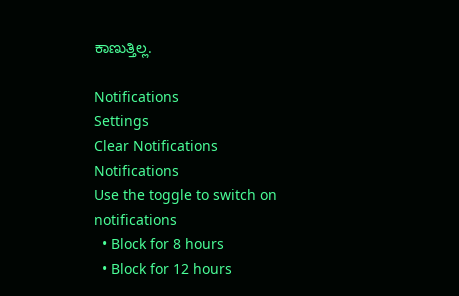ಕಾಣುತ್ತಿಲ್ಲ.

Notifications
Settings
Clear Notifications
Notifications
Use the toggle to switch on notifications
  • Block for 8 hours
  • Block for 12 hours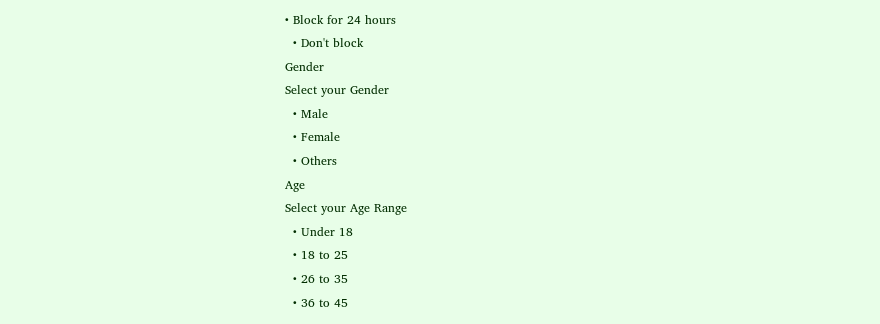• Block for 24 hours
  • Don't block
Gender
Select your Gender
  • Male
  • Female
  • Others
Age
Select your Age Range
  • Under 18
  • 18 to 25
  • 26 to 35
  • 36 to 45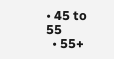• 45 to 55
  • 55+